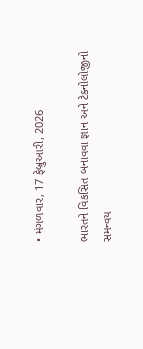• મંગળવાર, 17 ફેબ્રુઆરી, 2026

ભારતને વિકસિત બનાવવા જ્ઞાન અને ટેક્નોલોજીનો સમન્વય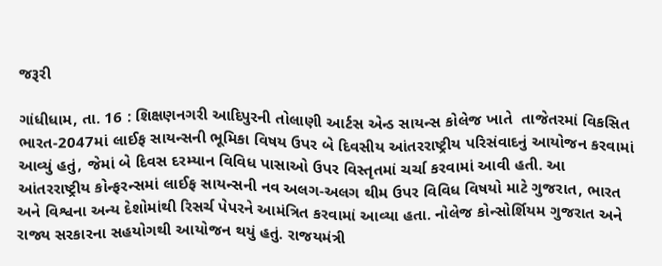જરૂરી

ગાંધીધામ, તા. 16 : શિક્ષણનગરી આદિપુરની તોલાણી આર્ટસ એન્ડ સાયન્સ કોલેજ ખાતે  તાજેતરમાં વિકસિત ભારત-2047માં લાઈફ સાયન્સની ભૂમિકા વિષય ઉપર બે દિવસીય આંતરરાષ્ટ્રીય પરિસંવાદનું આયોજન કરવામાં આવ્યું હતું, જેમાં બે દિવસ દરમ્યાન વિવિધ પાસાઓ ઉપર વિસ્તૃતમાં ચર્ચા કરવામાં આવી હતી. આ આંતરરાષ્ટ્રીય કોન્ફરન્સમાં લાઈફ સાયન્સની નવ અલગ-અલગ થીમ ઉપર વિવિધ વિષયો માટે ગુજરાત, ભારત અને વિશ્વના અન્ય દેશોમાંથી રિસર્ચ પેપરને આમંત્રિત કરવામાં આવ્યા હતા. નોલેજ કોન્સોર્શિયમ ગુજરાત અને  રાજ્ય સરકારના સહયોગથી આયોજન થયું હતું. રાજયમંત્રી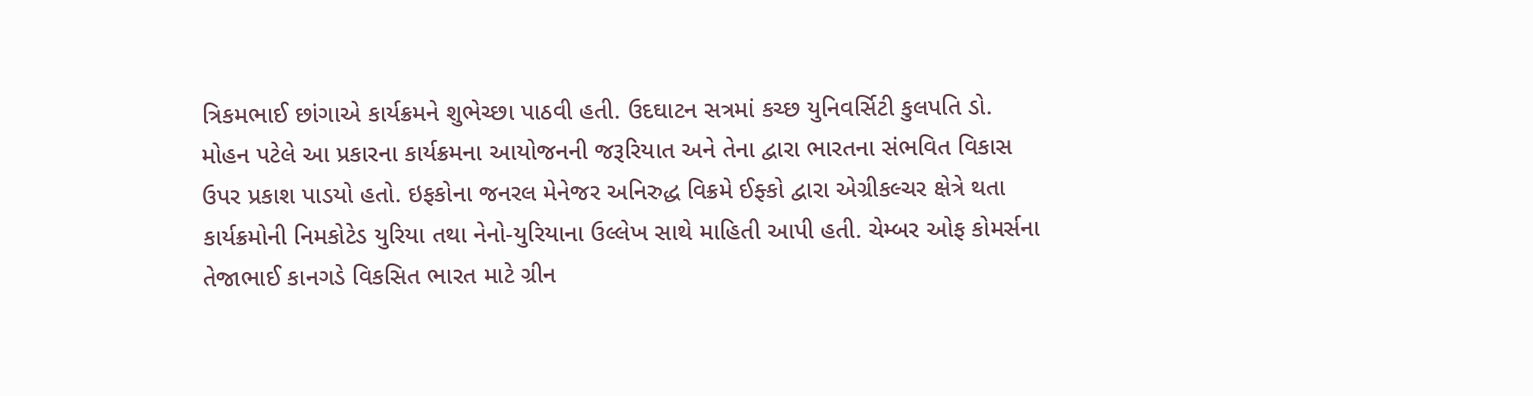ત્રિકમભાઈ છાંગાએ કાર્યક્રમને શુભેચ્છા પાઠવી હતી. ઉદઘાટન સત્રમાં કચ્છ યુનિવર્સિટી કુલપતિ ડો. મોહન પટેલે આ પ્રકારના કાર્યક્રમના આયોજનની જરૂરિયાત અને તેના દ્વારા ભારતના સંભવિત વિકાસ ઉપર પ્રકાશ પાડયો હતો. ઇફકોના જનરલ મેનેજર અનિરુદ્ધ વિક્રમે ઈફ્કો દ્વારા એગ્રીકલ્ચર ક્ષેત્રે થતા કાર્યક્રમોની નિમકોટેડ યુરિયા તથા નેનો-યુરિયાના ઉલ્લેખ સાથે માહિતી આપી હતી. ચેમ્બર ઓફ કોમર્સના તેજાભાઈ કાનગડે વિકસિત ભારત માટે ગ્રીન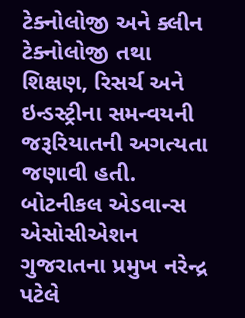ટેક્નોલોજી અને ક્લીન ટેક્નોલોજી તથા શિક્ષણ, રિસર્ચ અને ઇન્ડસ્ટ્રીના સમન્વયની જરૂરિયાતની અગત્યતા જણાવી હતી. બોટનીકલ એડવાન્સ એસોસીએશન ગુજરાતના પ્રમુખ નરેન્દ્ર પટેલે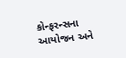કોન્ફરન્સના આયોજન અને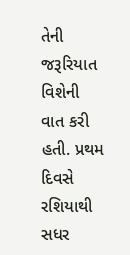તેની જરૂરિયાત વિશેની વાત કરી હતી. પ્રથમ દિવસે રશિયાથી સધર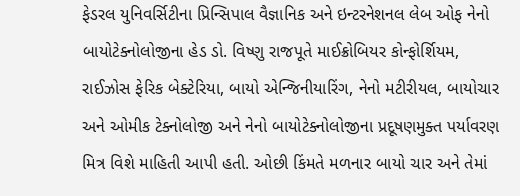ફેડરલ યુનિવર્સિટીના પ્રિન્સિપાલ વૈજ્ઞાનિક અને ઇન્ટરનેશનલ લેબ ઓફ નેનો બાયોટેક્નોલોજીના હેડ ડો. વિષ્ણુ રાજપૂતે માઈક્રોબિયર કોન્ફોર્શિયમ, રાઈઝોસ ફેરિક બેક્ટેરિયા, બાયો એન્જિનીયારિંગ, નેનો મટીરીયલ, બાયોચાર અને ઓમીક ટેક્નોલોજી અને નેનો બાયોટેક્નોલોજીના પ્રદૂષણમુક્ત પર્યાવરણ મિત્ર વિશે માહિતી આપી હતી. ઓછી કિંમતે મળનાર બાયો ચાર અને તેમાં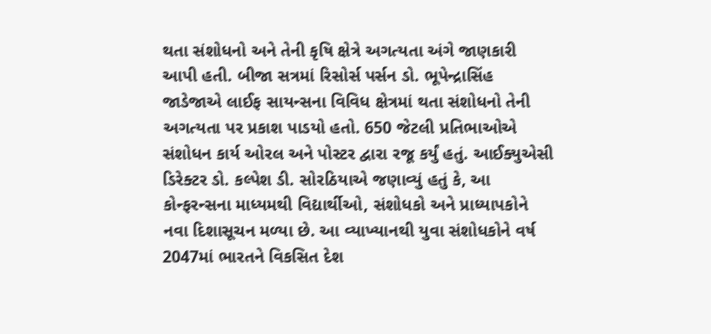થતા સંશોધનો અને તેની કૃષિ ક્ષેત્રે અગત્યતા અંગે જાણકારી આપી હતી. બીજા સત્રમાં રિસોર્સ પર્સન ડો. ભૂપેન્દ્રાસિંહ જાડેજાએ લાઈફ સાયન્સના વિવિધ ક્ષેત્રમાં થતા સંશોધનો તેની અગત્યતા પર પ્રકાશ પાડયો હતો. 650 જેટલી પ્રતિભાઓએ સંશોધન કાર્ય ઓરલ અને પોસ્ટર દ્વારા રજૂ કર્યું હતું. આઈક્યુએસી ડિરેક્ટર ડો. કલ્પેશ ડી. સોરઠિયાએ જણાવ્યું હતું કે, આ કોન્ફરન્સના માધ્યમથી વિદ્યાર્થીઓ, સંશોધકો અને પ્રાધ્યાપકોને નવા દિશાસૂચન મળ્યા છે. આ વ્યાખ્યાનથી યુવા સંશોધકોને વર્ષ 2047માં ભારતને વિકસિત દેશ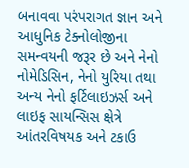બનાવવા પરંપરાગત જ્ઞાન અને આધુનિક ટેક્નોલોજીના સમન્વયની જરૂર છે અને નેનો નોમેડિસિન, નેનો યુરિયા તથા અન્ય નેનો ફર્ટિલાઇઝર્સ અને લાઇફ સાયન્સિસ ક્ષેત્રે આંતરવિષયક અને ટકાઉ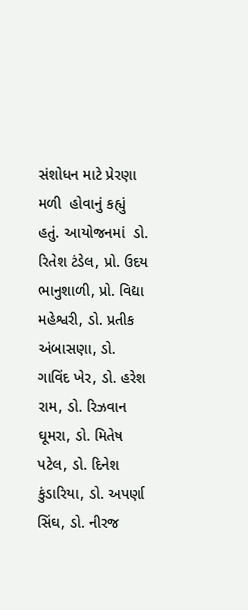સંશોધન માટે પ્રેરણા મળી  હોવાનું કહ્યું હતું. આયોજનમાં  ડો. રિતેશ ટંડેલ, પ્રો. ઉદય ભાનુશાળી, પ્રો. વિદ્યા મહેશ્વરી, ડો. પ્રતીક અંબાસણા, ડો. ગાવિંદ ખેર, ડો. હરેશ રામ, ડો. રિઝવાન ઘૂમરા, ડો. મિતેષ પટેલ, ડો. દિનેશ કુંડારિયા, ડો. અપર્ણા સિંઘ, ડો. નીરજ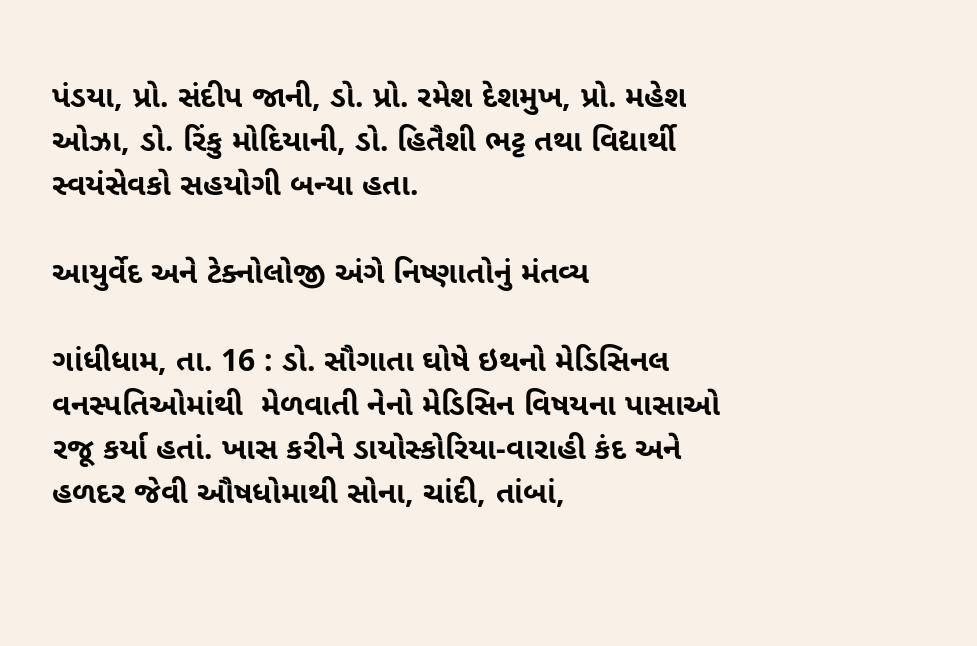પંડયા, પ્રો. સંદીપ જાની, ડો. પ્રો. રમેશ દેશમુખ, પ્રો. મહેશ ઓઝા, ડો. રિંકુ મોદિયાની, ડો. હિતૈશી ભટ્ટ તથા વિદ્યાર્થી સ્વયંસેવકો સહયોગી બન્યા હતા.

આયુર્વેદ અને ટેક્નોલોજી અંગે નિષ્ણાતોનું મંતવ્ય

ગાંધીધામ, તા. 16 : ડો. સૌગાતા ઘોષે ઇથનો મેડિસિનલ વનસ્પતિઓમાંથી  મેળવાતી નેનો મેડિસિન વિષયના પાસાઓ રજૂ કર્યા હતાં. ખાસ કરીને ડાયોસ્કોરિયા-વારાહી કંદ અને હળદર જેવી ઔષધોમાથી સોના, ચાંદી, તાંબાં,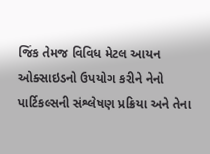જિંક તેમજ વિવિધ મેટલ આયન ઓક્સાઇડનો ઉપયોગ કરીને નેનો પાર્ટિકલ્સની સંશ્લેષણ પ્રક્રિયા અને તેના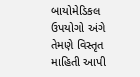બાયોમેડિકલ ઉપયોગો અંગે તેમણે વિસ્તૃત માહિતી આપી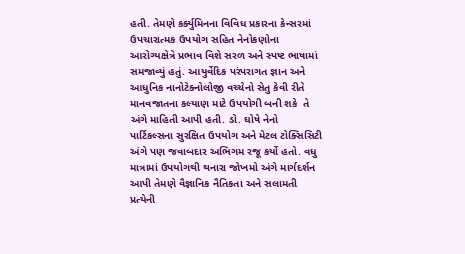હતી. તેમણે કર્ક્યુમિનના વિવિધ પ્રકારના કેન્સરમાં ઉપચારાત્મક ઉપયોગ સહિત નેનોકણોના આરોગ્યક્ષેત્રે પ્રભાવ વિશે સરળ અને સ્પષ્ટ ભાષામાં સમજાવ્યું હતું. આયુર્વેદિક પરંપરાગત જ્ઞાન અને આધુનિક નાનોટેક્નોલોજી વચ્ચેનો સેતુ કેવી રીતે માનવજાતના કલ્યાણ માટે ઉપયોગી બની શકે  તે અંગે માહિતી આપી હતી. ડો. ઘોષે નેનો પાર્ટિકલ્સના સુરક્ષિત ઉપયોગ અને મેટલ ટોક્સિસિટી અંગે પણ જવાબદાર અભિગમ રજૂ કર્યો હતો. વધુ માત્રામાં ઉપયોગથી થનારા જોખમો અંગે માર્ગદર્શન આપી તેમણે વૈજ્ઞાનિક નૈતિકતા અને સલામતી પ્રત્યેની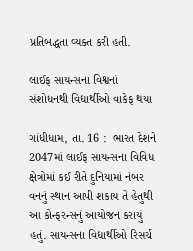પ્રતિબદ્ધતા વ્યક્ત કરી હતી.

લાઈફ સાયન્સના વિશ્વનાં સંશોધનથી વિદ્યાર્થીઓ વાકેફ થયા

ગાંધીધામ, તા. 16 :  ભારત દેશને 2047માં લાઈફ સાયન્સના વિવિધ ક્ષેત્રોમાં કઈ રીતે દુનિયામાં નંબર વનનું સ્થાન આપી શકાય તે હેતુથી આ કોન્ફરન્સનું આયોજન કરાયું હતું. સાયન્સના વિદ્યાર્થીઓ રિસર્ચ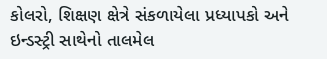કોલરો, શિક્ષણ ક્ષેત્રે સંકળાયેલા પ્રધ્યાપકો અને ઇન્ડસ્ટ્રી સાથેનો તાલમેલ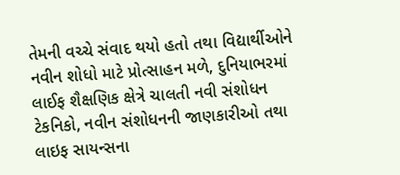તેમની વચ્ચે સંવાદ થયો હતો તથા વિદ્યાર્થીઓને નવીન શોધો માટે પ્રોત્સાહન મળે, દુનિયાભરમાં લાઈફ શૈક્ષણિક ક્ષેત્રે ચાલતી નવી સંશોધન ટેકનિકો, નવીન સંશોધનની જાણકારીઓ તથા લાઇફ સાયન્સના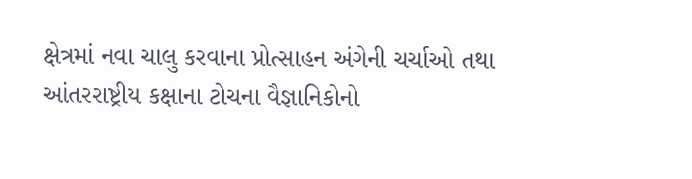ક્ષેત્રમાં નવા ચાલુ કરવાના પ્રોત્સાહન અંગેની ચર્ચાઓ તથા આંતરરાષ્ટ્રીય કક્ષાના ટોચના વૈજ્ઞાનિકોનો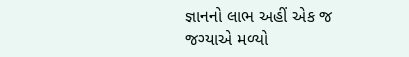જ્ઞાનનો લાભ અહીં એક જ જગ્યાએ મળ્યો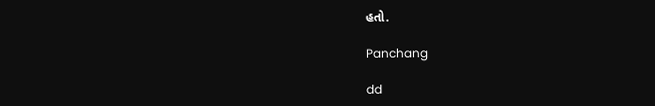હતો.

Panchang

dd